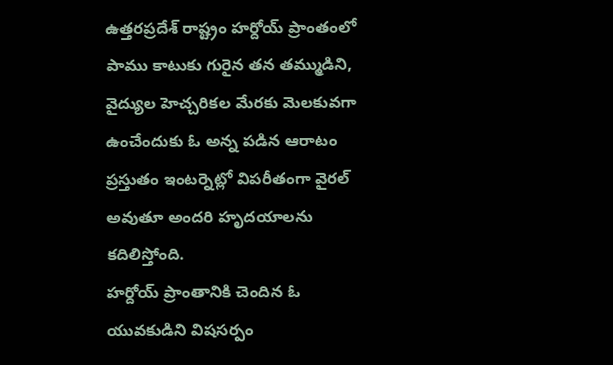ఉత్తరప్రదేశ్ రాష్ట్రం హర్దోయ్ ప్రాంతంలో పాము కాటుకు గురైన తన తమ్ముడిని, వైద్యుల హెచ్చరికల మేరకు మెలకువగా ఉంచేందుకు ఓ అన్న పడిన ఆరాటం ప్రస్తుతం ఇంటర్నెట్లో విపరీతంగా వైరల్ అవుతూ అందరి హృదయాలను కదిలిస్తోంది.
హర్దోయ్ ప్రాంతానికి చెందిన ఓ యువకుడిని విషసర్పం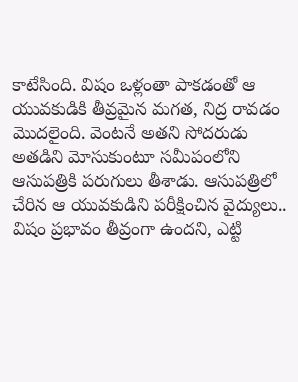కాటేసింది. విషం ఒళ్లంతా పాకడంతో ఆ యువకుడికి తీవ్రమైన మగత, నిద్ర రావడం మొదలైంది. వెంటనే అతని సోదరుడు అతడిని మోసుకుంటూ సమీపంలోని ఆసుపత్రికి పరుగులు తీశాడు. ఆసుపత్రిలో చేరిన ఆ యువకుడిని పరీక్షించిన వైద్యులు.. విషం ప్రభావం తీవ్రంగా ఉందని, ఎట్టి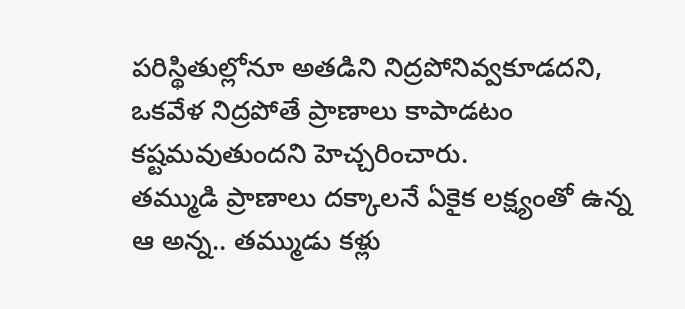పరిస్థితుల్లోనూ అతడిని నిద్రపోనివ్వకూడదని, ఒకవేళ నిద్రపోతే ప్రాణాలు కాపాడటం కష్టమవుతుందని హెచ్చరించారు.
తమ్ముడి ప్రాణాలు దక్కాలనే ఏకైక లక్ష్యంతో ఉన్న ఆ అన్న.. తమ్ముడు కళ్లు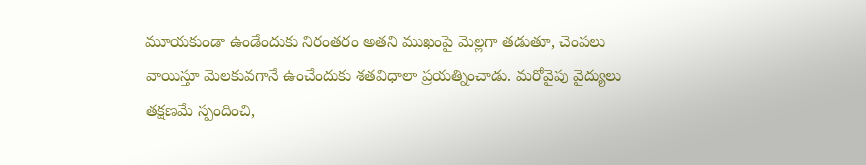మూయకుండా ఉండేందుకు నిరంతరం అతని ముఖంపై మెల్లగా తడుతూ, చెంపలు వాయిస్తూ మెలకువగానే ఉంచేందుకు శతవిధాలా ప్రయత్నించాడు. మరోవైపు వైద్యులు తక్షణమే స్పందించి,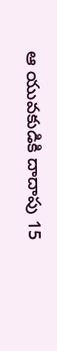ఆ యువకుడికి దాదాపు 15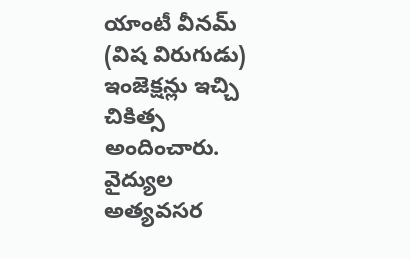యాంటీ వీనమ్ (విష విరుగుడు) ఇంజెక్షన్లు ఇచ్చి చికిత్స అందించారు.
వైద్యుల అత్యవసర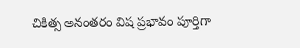చికిత్స అనంతరం విష ప్రభావం పూర్తిగా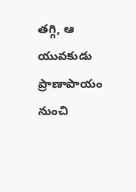తగ్గి, ఆ యువకుడు ప్రాణాపాయం నుంచి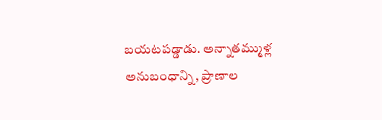బయటపడ్డాడు. అన్నాతమ్ముళ్ల అనుబంధాన్ని, ప్రాణాల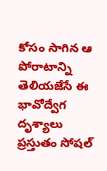కోసం సాగిన ఆ పోరాటాన్ని తెలియజేసే ఈ భావోద్వేగ దృశ్యాలు ప్రస్తుతం సోషల్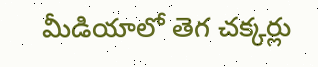మీడియాలో తెగ చక్కర్లు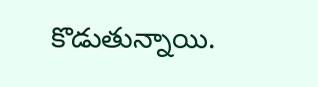కొడుతున్నాయి.